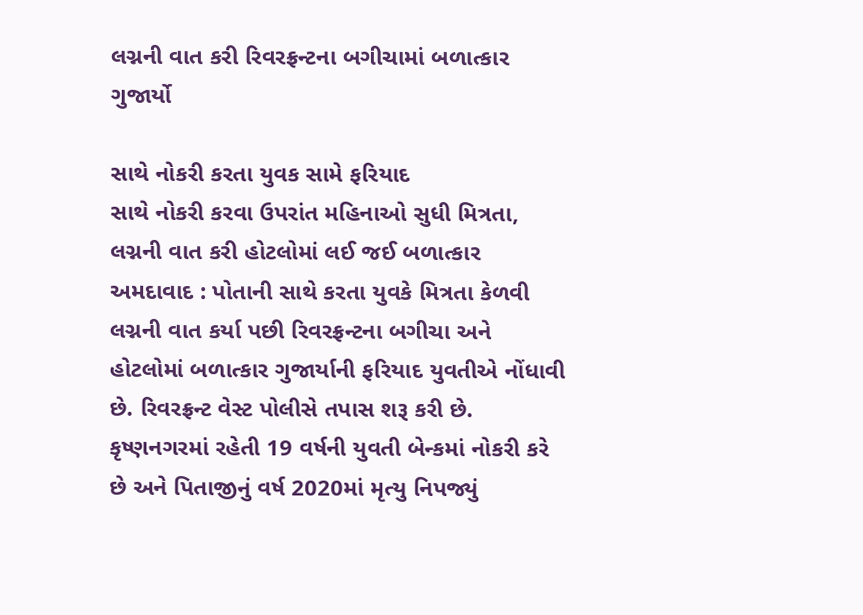લગ્નની વાત કરી રિવરફ્રન્ટના બગીચામાં બળાત્કાર ગુજાર્યો

સાથે નોકરી કરતા યુવક સામે ફરિયાદ
સાથે નોકરી કરવા ઉપરાંત મહિનાઓ સુધી મિત્રતા, લગ્નની વાત કરી હોટલોમાં લઈ જઈ બળાત્કાર
અમદાવાદ : પોતાની સાથે કરતા યુવકે મિત્રતા કેળવી લગ્નની વાત કર્યા પછી રિવરફ્રન્ટના બગીચા અને હોટલોમાં બળાત્કાર ગુજાર્યાની ફરિયાદ યુવતીએ નોંધાવી છે. રિવરફ્રન્ટ વેસ્ટ પોલીસે તપાસ શરૂ કરી છે. કૃષ્ણનગરમાં રહેતી 19 વર્ષની યુવતી બેન્કમાં નોકરી કરે છે અને પિતાજીનું વર્ષ 2020માં મૃત્યુ નિપજ્યું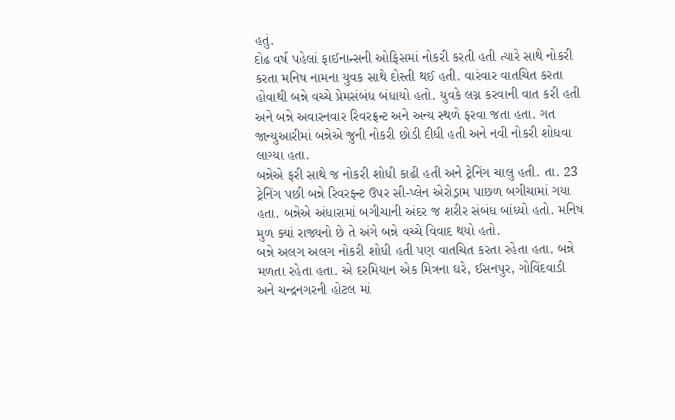હતું.
દોઢ વર્ષ પહેલાં ફાઈનાન્સની ઓફિસમાં નોકરી કરતી હતી ત્યારે સાથે નોકરી કરતા મનિષ નામના યુવક સાથે દોસ્તી થઈ હતી. વારંવાર વાતચિત કરતા હોવાથી બન્ને વચ્ચે પ્રેમસંબંધ બંધાયો હતો. યુવકે લગ્ન કરવાની વાત કરી હતી અને બન્ને અવારનવાર રિવરફ્રન્ટ અને અન્ય સ્થળે ફરવા જતા હતા. ગત જાન્યુઆરીમાં બન્નેએ જુની નોકરી છોડી દીધી હતી અને નવી નોકરી શોધવા લાગ્યા હતા.
બન્નેએ ફરી સાથે જ નોકરી શોધી કાઢી હતી અને ટ્રેનિંગ ચાલુ હતી. તા. 23 ટ્રેનિંગ પછી બન્ને રિવરફ્ન્ટ ઉપર સી-પ્લેન એરોડ્રામ પાછળ બગીચામાં ગયા હતા. બન્નેએ અંધારામાં બગીચાની અંદર જ શરીર સંબંધ બાંધ્યો હતો. મનિષ મુળ ક્યાં રાજ્યનો છે તે અંગે બન્ને વચ્ચે વિવાદ થયો હતો.
બન્ને અલગ અલગ નોકરી શોધી હતી પણ વાતચિત કરતા રહેતા હતા. બન્ને મળતા રહેતા હતા. એ દરમિયાન એક મિત્રના ઘરે, ઈસનપુર, ગોવિંદવાડી અને ચન્દ્રનગરની હોટલ માં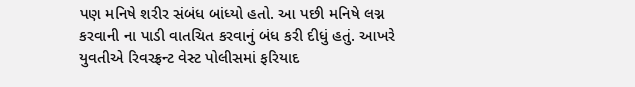પણ મનિષે શરીર સંબંધ બાંધ્યો હતો. આ પછી મનિષે લગ્ન કરવાની ના પાડી વાતચિત કરવાનું બંધ કરી દીધું હતું. આખરે યુવતીએ રિવરફ્રન્ટ વેસ્ટ પોલીસમાં ફરિયાદ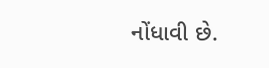નોંધાવી છે.